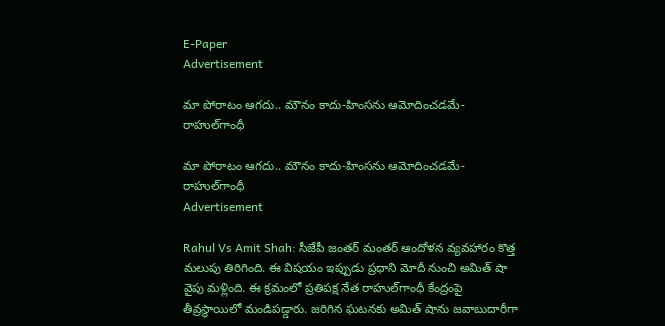E-Paper
Advertisement

మా పోరాటం ఆగదు.. మౌనం కాదు-హింసను ఆమోదించడమే- రాహుల్‌గాంధీ

మా పోరాటం ఆగదు.. మౌనం కాదు-హింసను ఆమోదించడమే- రాహుల్‌గాంధీ
Advertisement

Rahul Vs Amit Shah: సీజేపీ జంతర్ మంతర్ ఆందోళన వ్యవహారం కొత్త మలుపు తిరిగింది. ఈ విషయం ఇప్పుడు ప్రధాని మోదీ నుంచి అమిత్ షా వైపు మళ్లింది. ఈ క్రమంలో ప్రతిపక్ష నేత రాహుల్‌గాంధీ కేంద్రంపై తీవ్రస్థాయిలో మండిపడ్డారు. జరిగిన ఘటనకు అమిత్ షా‌ను జవాబుదారీగా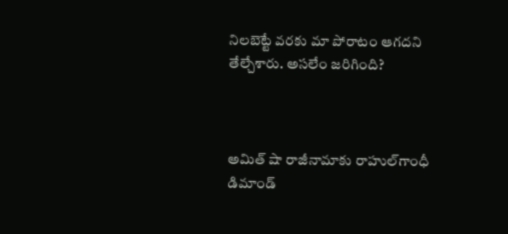నిలబెట్టే వరకు మా పోరాటం ఆగదని తేల్చేశారు. అసలేం జరిగింది?



అమిత్ షా రాజీనామాకు రాహుల్‌గాంధీ డిమాండ్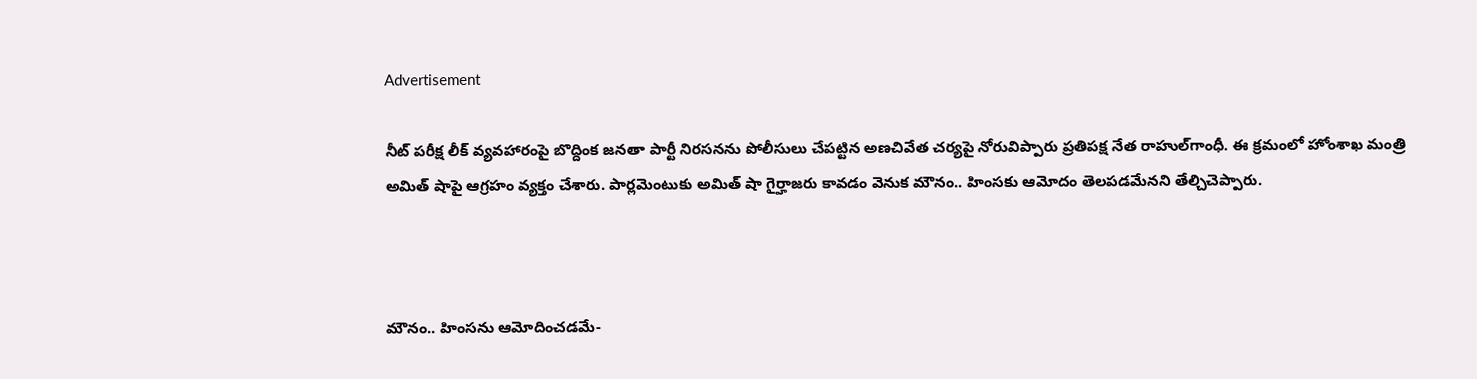Advertisement

నీట్ పరీక్ష లీక్ వ్యవహారంపై బొద్దింక జనతా పార్టీ నిరసనను పోలీసులు చేపట్టిన అణచివేత చర్యపై నోరువిప్పారు ప్రతిపక్ష నేత రాహుల్‌గాంధీ. ఈ క్రమంలో హోంశాఖ మంత్రి అమిత్ షాపై ఆగ్రహం వ్యక్తం చేశారు. పార్లమెంటుకు అమిత్ షా గైర్హాజరు కావడం వెనుక మౌనం.. హింసకు ఆమోదం తెలపడమేనని తేల్చిచెప్పారు.



మౌనం.. హింసను ఆమోదించడమే-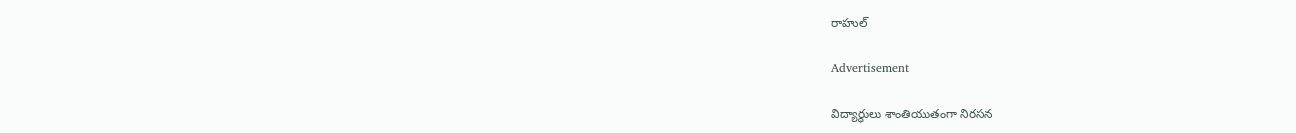రాహుల్

Advertisement

విద్యార్థులు శాంతియుతంగా నిరసన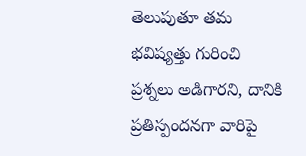తెలుపుతూ తమ భవిష్యత్తు గురించి ప్రశ్నలు అడిగారని, దానికి ప్రతిస్పందనగా వారిపై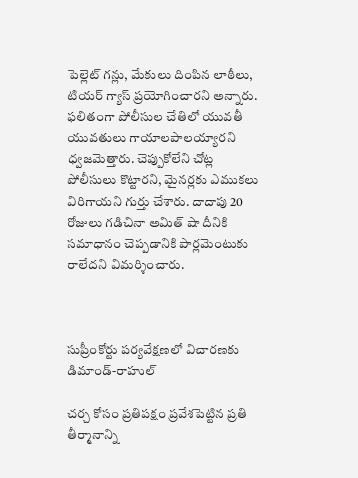పెల్లెట్ గన్లు, మేకులు దింపిన లాఠీలు, టియర్ గ్యాస్ ప్రయోగించారని అన్నారు. ఫలితంగా పోలీసుల చేతిలో యువతీ యువతులు గాయాలపాలయ్యారని ధ్వజమెత్తారు. చెప్పుకోలేని చోట్ల పోలీసులు కొట్టారని, మైనర్లకు ఎముకలు విరిగాయని గుర్తు చేశారు. దాదాపు 20 రోజులు గడిచినా అమిత్ షా దీనికి సమాధానం చెప్పడానికి పార్లమెంటుకు రాలేదని విమర్శించారు.



సుప్రీంకోర్టు పర్యవేక్షణలో విచారణకు డిమాండ్-రాహుల్

చర్చ కోసం ప్రతిపక్షం ప్రవేశపెట్టిన ప్రతి తీర్మానాన్ని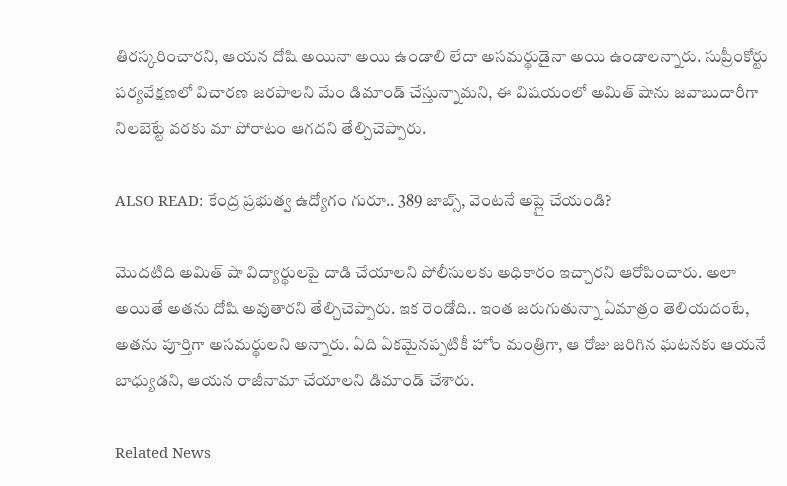తిరస్కరించారని, ఆయన దోషి అయినా అయి ఉండాలి లేదా అసమర్థుడైనా అయి ఉండాలన్నారు. సుప్రీంకోర్టు పర్యవేక్షణలో విచారణ జరపాలని మేం డిమాండ్ చేస్తున్నామని, ఈ విషయంలో అమిత్ షాను జవాబుదారీగా నిలబెట్టే వరకు మా పోరాటం ఆగదని తేల్చిచెప్పారు.

ALSO READ: కేంద్ర ప్రభుత్వ ఉద్యోగం గురూ.. 389 జాబ్స్, వెంటనే అప్లై చేయండి?

మొదటిది అమిత్ షా విద్యార్థులపై దాడి చేయాలని పోలీసులకు అధికారం ఇచ్చారని ఆరోపించారు. అలా అయితే అతను దోషి అవుతారని తేల్చిచెప్పారు. ఇక రెండోది.. ఇంత జరుగుతున్నా ఏమాత్రం తెలియదంటే, అతను పూర్తిగా అసమర్థులని అన్నారు. ఏది ఏకమైనప్పటికీ హోం మంత్రిగా, ఆ రోజు జరిగిన ఘటనకు ఆయనే బాధ్యుడని, ఆయన రాజీనామా చేయాలని డిమాండ్ చేశారు.

Related News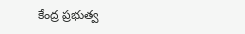కేంద్ర ప్రభుత్వ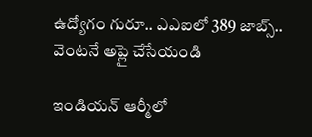ఉద్యోగం గురూ.. ఎఎఐలో 389 జాబ్స్.. వెంటనే అప్లై చేసేయండి

ఇండియన్ ఆర్మీలో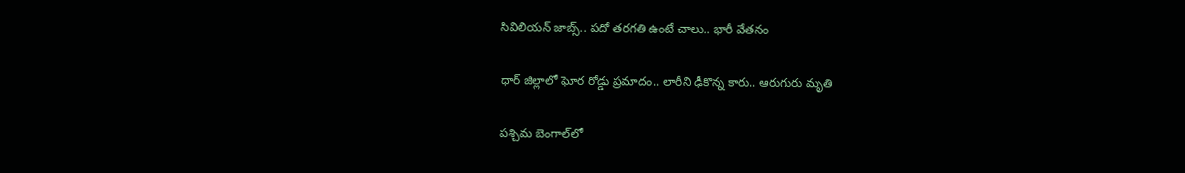సివిలియన్ జాబ్స్.. పదో తరగతి ఉంటే చాలు.. భారీ వేతనం

ధార్ జిల్లాలో ఘోర రోడ్డు ప్రమాదం.. లారీని ఢీకొన్న కారు.. ఆరుగురు మృతి

పశ్చిమ బెంగాల్‌లో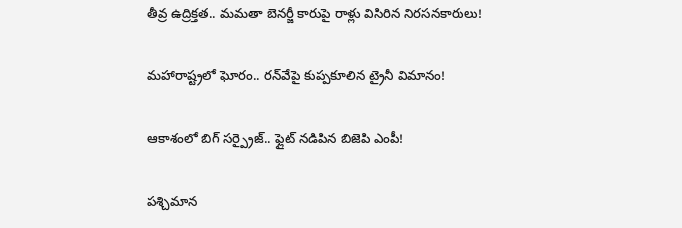తీవ్ర ఉద్రిక్తత.. మమతా బెనర్జీ కారుపై రాళ్లు విసిరిన నిరసనకారులు!

మహారాష్ట్రలో ఘోరం.. రన్‌వేపై కుప్పకూలిన ట్రైనీ విమానం!

ఆకాశంలో బిగ్ సర్ప్రైజ్.. ఫ్లైట్ నడిపిన బిజెపి ఎంపీ!

పశ్చిమాన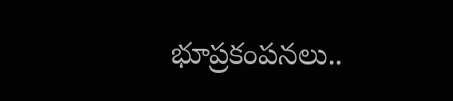భూప్రకంపనలు..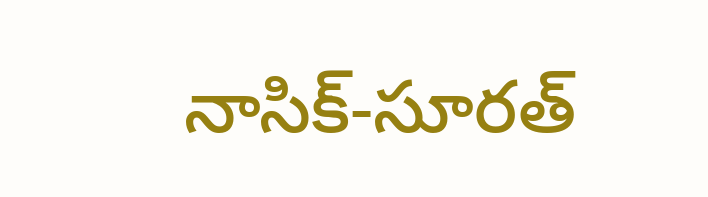నాసిక్-సూరత్‌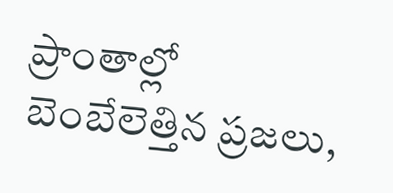ప్రాంతాల్లో బెంబేలెత్తిన ప్రజలు,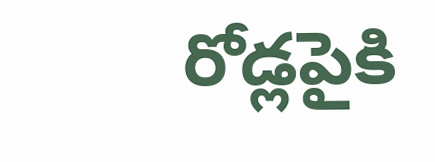రోడ్లపైకి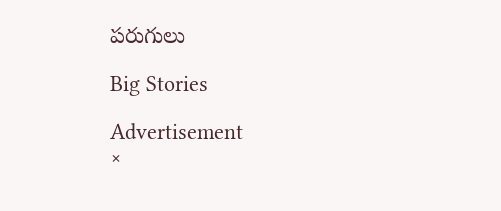పరుగులు

Big Stories

Advertisement
×